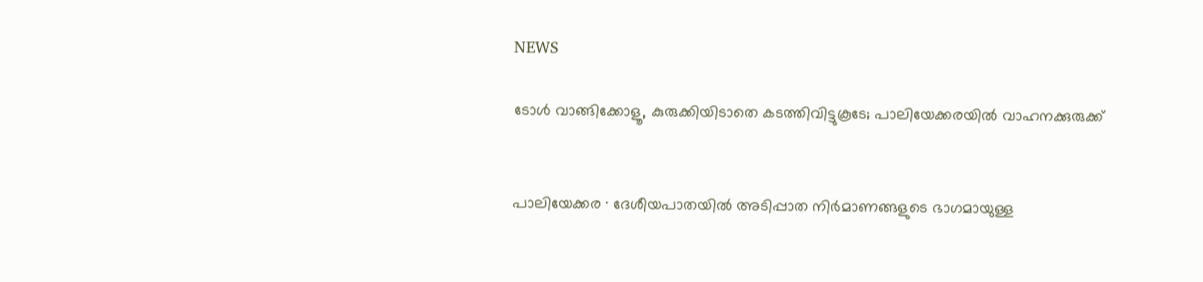NEWS

ടോൾ വാങ്ങിക്കോളൂ, കുരുക്കിയിടാതെ കടത്തിവിട്ടുകൂടേ; പാലിയേക്കരയിൽ വാഹനക്കുരുക്ക്


പാലിയേക്കര ∙ ദേശീയപാതയിൽ അടിപ്പാത നിർമാണങ്ങളുടെ ഭാഗമായുള്ള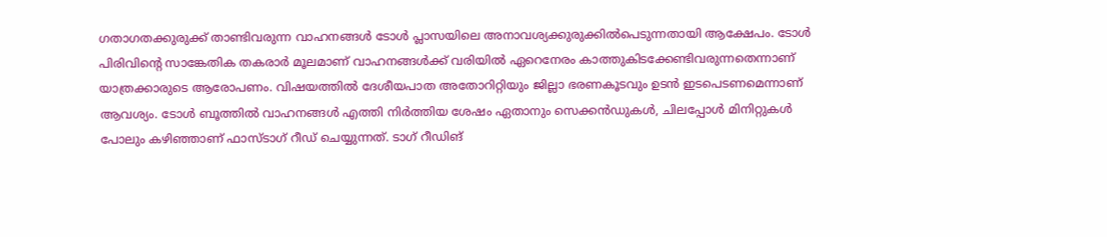ഗതാഗതക്കുരുക്ക് താണ്ടിവരുന്ന വാഹനങ്ങൾ ടോൾ പ്ലാസയിലെ അനാവശ്യക്കുരുക്കിൽപെടുന്നതായി ആക്ഷേപം. ടോൾ പിരിവിന്റെ സാങ്കേതിക തകരാർ മൂലമാണ് വാഹനങ്ങൾക്ക് വരിയിൽ ഏറെനേരം കാത്തുകിടക്കേണ്ടിവരുന്നതെന്നാണ് യാത്രക്കാരുടെ ആരോപണം. വിഷയത്തിൽ ദേശീയപാത അതോറിറ്റിയും ജില്ലാ ഭരണകൂടവും ഉടൻ ഇടപെടണമെന്നാണ് ആവശ്യം. ടോൾ ബൂത്തിൽ വാഹനങ്ങൾ എത്തി നിർത്തിയ ശേഷം ഏതാനും സെക്കൻഡുകൾ, ചിലപ്പോൾ മിനിറ്റുകൾ പോലും കഴിഞ്ഞാണ് ഫാസ്ടാഗ് റീഡ് ചെയ്യുന്നത്. ടാഗ് റീഡിങ്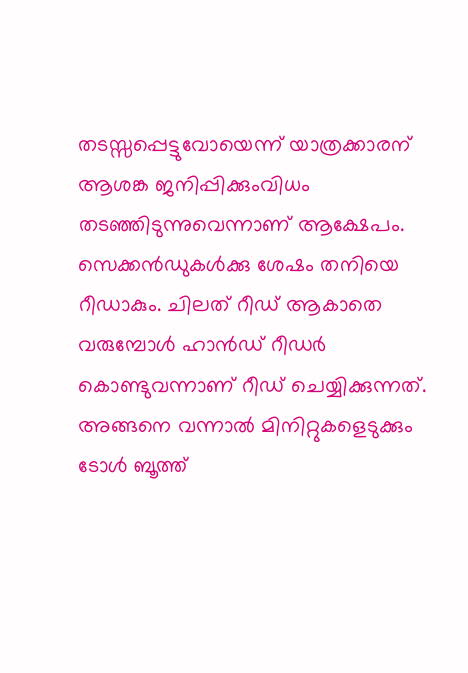തടസ്സപ്പെട്ടുവോയെന്ന് യാത്രക്കാരന് ആശങ്ക ജനിപ്പിക്കുംവിധം തടഞ്ഞിടുന്നുവെന്നാണ് ആക്ഷേപം. സെക്കൻഡുകൾക്കു ശേഷം തനിയെ റീഡാകും. ചിലത് റീഡ് ആകാതെ വരുമ്പോൾ ഹാൻഡ് റീഡർ കൊണ്ടുവന്നാണ് റീഡ് ചെയ്യിക്കുന്നത്. അങ്ങനെ വന്നാൽ മിനിറ്റുകളെടുക്കും ടോൾ ബൂത്ത്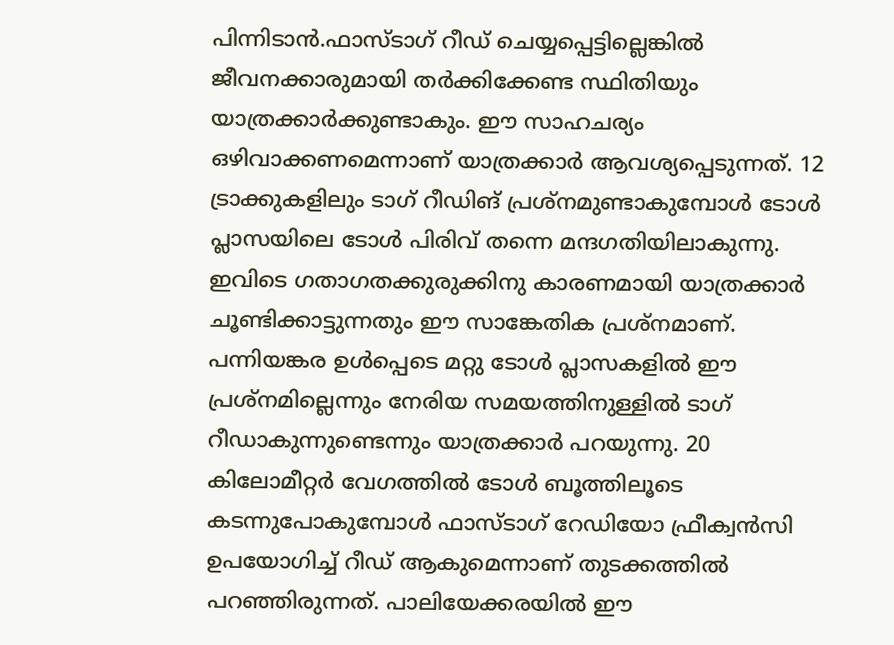പിന്നിടാൻ.ഫാസ്ടാഗ് റീഡ് ചെയ്യപ്പെട്ടില്ലെങ്കിൽ ജീവനക്കാരുമായി തർക്കിക്കേണ്ട സ്ഥിതിയും യാത്രക്കാർക്കുണ്ടാകും. ഈ സാഹചര്യം ഒഴിവാക്കണമെന്നാണ് യാത്രക്കാർ ആവശ്യപ്പെടുന്നത്. 12 ട്രാക്കുകളിലും ടാഗ് റീഡിങ് പ്രശ്‌നമുണ്ടാകുമ്പോൾ ടോൾ പ്ലാസയിലെ ടോൾ പിരിവ് തന്നെ മന്ദഗതിയിലാകുന്നു. ഇവിടെ ഗതാഗതക്കുരുക്കിനു കാരണമായി യാത്രക്കാർ ചൂണ്ടിക്കാട്ടുന്നതും ഈ സാങ്കേതിക പ്രശ്‌നമാണ്. പന്നിയങ്കര ഉൾപ്പെടെ മറ്റു ടോൾ പ്ലാസകളിൽ ഈ പ്രശ്‌നമില്ലെന്നും നേരിയ സമയത്തിനുള്ളിൽ ടാഗ് റീഡാകുന്നുണ്ടെന്നും യാത്രക്കാർ പറയുന്നു. 20 കിലോമീറ്റർ വേഗത്തിൽ ടോൾ ബൂത്തിലൂടെ കടന്നുപോകുമ്പോൾ ഫാസ്ടാഗ് റേഡിയോ ഫ്രീക്വൻസി ഉപയോഗിച്ച് റീഡ് ആകുമെന്നാണ് തുടക്കത്തിൽ പറഞ്ഞിരുന്നത്. പാലിയേക്കരയിൽ ഈ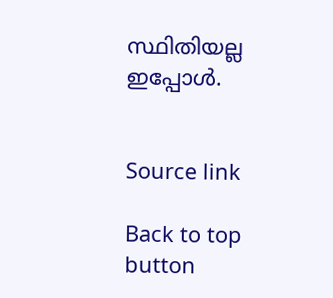സ്ഥിതിയല്ല ഇപ്പോൾ.


Source link

Back to top button